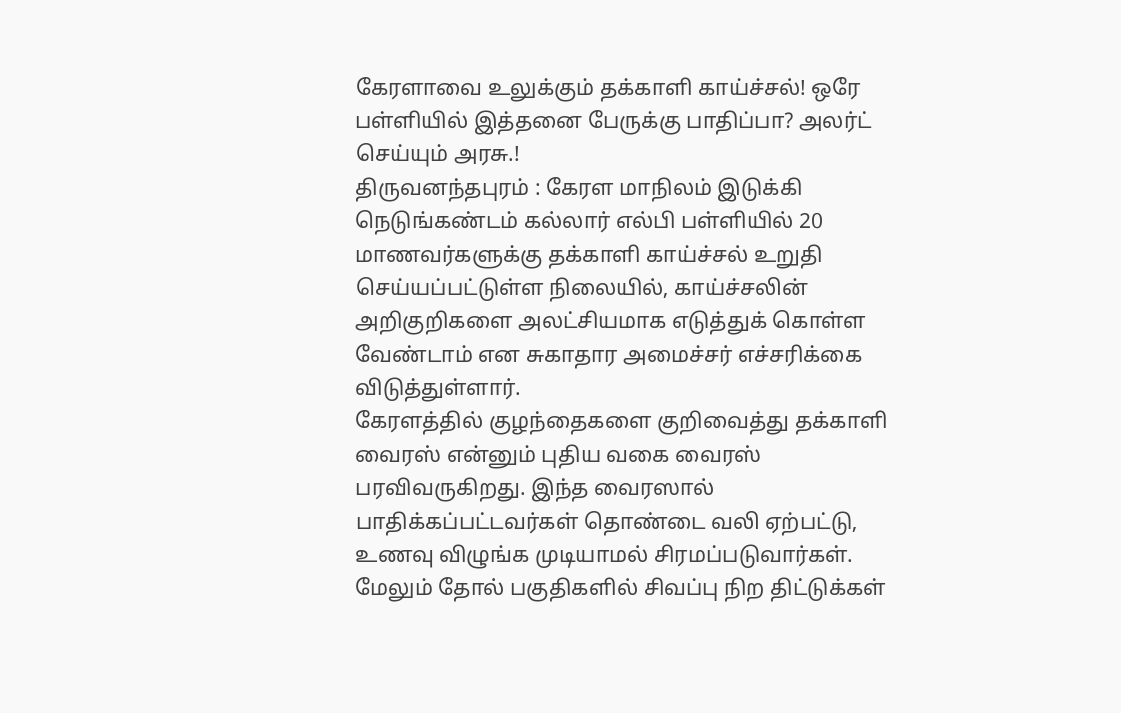கேரளாவை உலுக்கும் தக்காளி காய்ச்சல்! ஒரே பள்ளியில் இத்தனை பேருக்கு பாதிப்பா? அலர்ட் செய்யும் அரசு.!
திருவனந்தபுரம் : கேரள மாநிலம் இடுக்கி நெடுங்கண்டம் கல்லார் எல்பி பள்ளியில் 20 மாணவர்களுக்கு தக்காளி காய்ச்சல் உறுதி செய்யப்பட்டுள்ள நிலையில், காய்ச்சலின் அறிகுறிகளை அலட்சியமாக எடுத்துக் கொள்ள வேண்டாம் என சுகாதார அமைச்சர் எச்சரிக்கை விடுத்துள்ளார்.
கேரளத்தில் குழந்தைகளை குறிவைத்து தக்காளி வைரஸ் என்னும் புதிய வகை வைரஸ் பரவிவருகிறது. இந்த வைரஸால் பாதிக்கப்பட்டவர்கள் தொண்டை வலி ஏற்பட்டு, உணவு விழுங்க முடியாமல் சிரமப்படுவார்கள்.
மேலும் தோல் பகுதிகளில் சிவப்பு நிற திட்டுக்கள்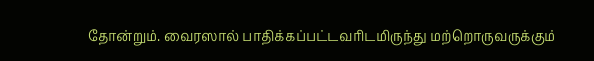தோன்றும். வைரஸால் பாதிக்கப்பட்டவரிடமிருந்து மற்றொருவருக்கும்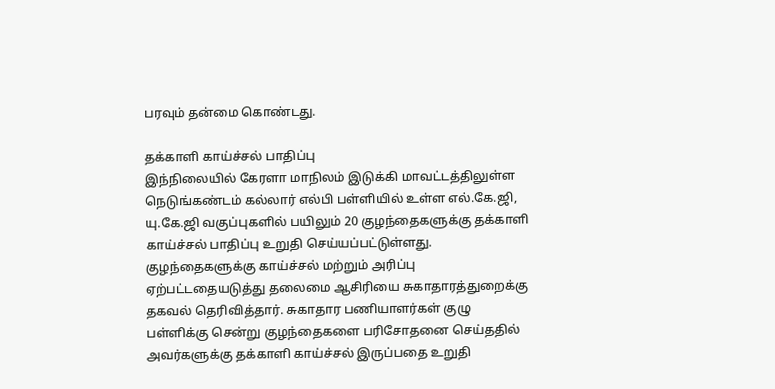பரவும் தன்மை கொண்டது.

தக்காளி காய்ச்சல் பாதிப்பு
இந்நிலையில் கேரளா மாநிலம் இடுக்கி மாவட்டத்திலுள்ள நெடுங்கண்டம் கல்லார் எல்பி பள்ளியில் உள்ள எல்.கே.ஜி, யு.கே.ஜி வகுப்புகளில் பயிலும் 20 குழந்தைகளுக்கு தக்காளி காய்ச்சல் பாதிப்பு உறுதி செய்யப்பட்டுள்ளது. குழந்தைகளுக்கு காய்ச்சல் மற்றும் அரிப்பு ஏற்பட்டதையடுத்து தலைமை ஆசிரியை சுகாதாரத்துறைக்கு தகவல் தெரிவித்தார். சுகாதார பணியாளர்கள் குழு பள்ளிக்கு சென்று குழந்தைகளை பரிசோதனை செய்ததில் அவர்களுக்கு தக்காளி காய்ச்சல் இருப்பதை உறுதி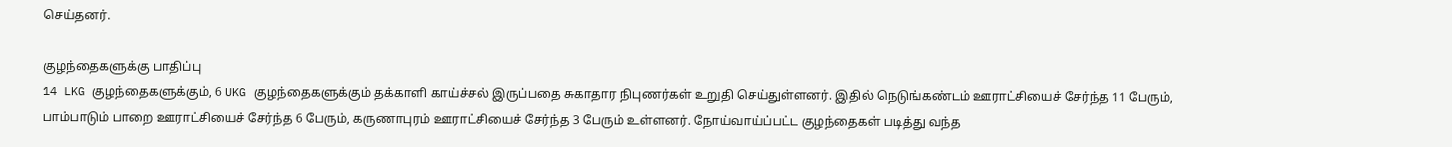செய்தனர்.

குழந்தைகளுக்கு பாதிப்பு
14 LKG குழந்தைகளுக்கும், 6 UKG குழந்தைகளுக்கும் தக்காளி காய்ச்சல் இருப்பதை சுகாதார நிபுணர்கள் உறுதி செய்துள்ளனர். இதில் நெடுங்கண்டம் ஊராட்சியைச் சேர்ந்த 11 பேரும், பாம்பாடும் பாறை ஊராட்சியைச் சேர்ந்த 6 பேரும், கருணாபுரம் ஊராட்சியைச் சேர்ந்த 3 பேரும் உள்ளனர். நோய்வாய்ப்பட்ட குழந்தைகள் படித்து வந்த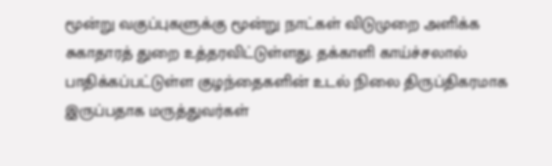மூன்று வகுப்புகளுக்கு மூன்று நாட்கள் விடுமுறை அளிக்க சுகாதாரத் துறை உத்தரவிட்டுள்ளது. தக்காளி காய்ச்சலால் பாதிக்கப்பட்டுள்ள குழந்தைகளின் உடல் நிலை திருப்திகரமாக இருப்பதாக மருத்துவர்கள்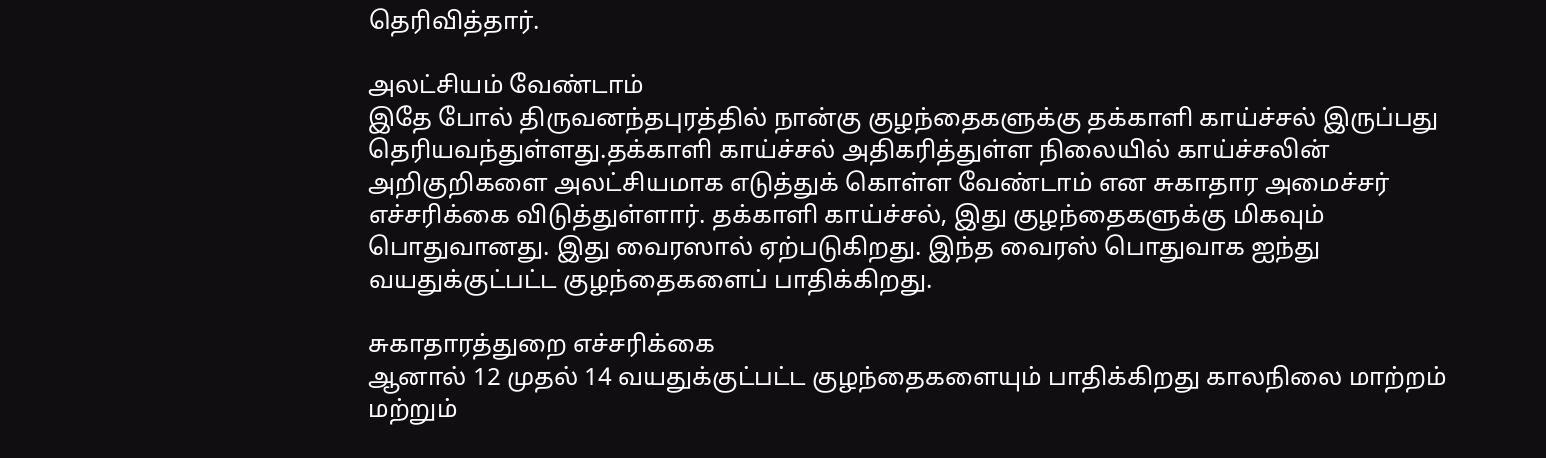தெரிவித்தார்.

அலட்சியம் வேண்டாம்
இதே போல் திருவனந்தபுரத்தில் நான்கு குழந்தைகளுக்கு தக்காளி காய்ச்சல் இருப்பது தெரியவந்துள்ளது.தக்காளி காய்ச்சல் அதிகரித்துள்ள நிலையில் காய்ச்சலின் அறிகுறிகளை அலட்சியமாக எடுத்துக் கொள்ள வேண்டாம் என சுகாதார அமைச்சர் எச்சரிக்கை விடுத்துள்ளார். தக்காளி காய்ச்சல், இது குழந்தைகளுக்கு மிகவும் பொதுவானது. இது வைரஸால் ஏற்படுகிறது. இந்த வைரஸ் பொதுவாக ஐந்து வயதுக்குட்பட்ட குழந்தைகளைப் பாதிக்கிறது.

சுகாதாரத்துறை எச்சரிக்கை
ஆனால் 12 முதல் 14 வயதுக்குட்பட்ட குழந்தைகளையும் பாதிக்கிறது காலநிலை மாற்றம் மற்றும்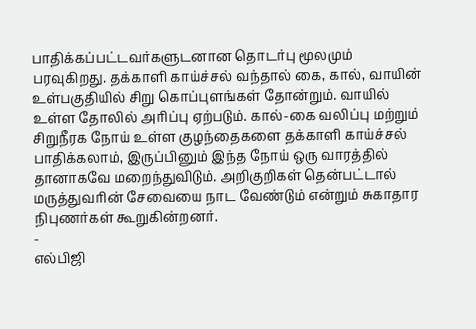பாதிக்கப்பட்டவர்களுடனான தொடர்பு மூலமும் பரவுகிறது. தக்காளி காய்ச்சல் வந்தால் கை, கால், வாயின் உள்பகுதியில் சிறு கொப்புளங்கள் தோன்றும். வாயில் உள்ள தோலில் அரிப்பு ஏற்படும். கால்-கை வலிப்பு மற்றும் சிறுநீரக நோய் உள்ள குழந்தைகளை தக்காளி காய்ச்சல் பாதிக்கலாம், இருப்பினும் இந்த நோய் ஒரு வாரத்தில் தானாகவே மறைந்துவிடும். அறிகுறிகள் தென்பட்டால் மருத்துவரின் சேவையை நாட வேண்டும் என்றும் சுகாதார நிபுணர்கள் கூறுகின்றனர்.
-
எல்பிஜி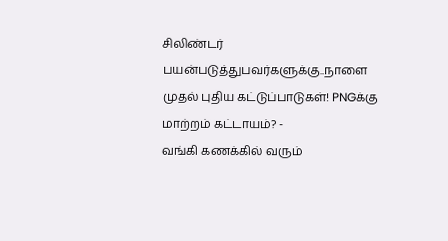சிலிண்டர் பயன்படுத்துபவர்களுக்கு..நாளை முதல் புதிய கட்டுப்பாடுகள்! PNGக்கு மாற்றம் கட்டாயம்? -
வங்கி கணக்கில் வரும்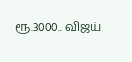ரூ.3000.. விஜய்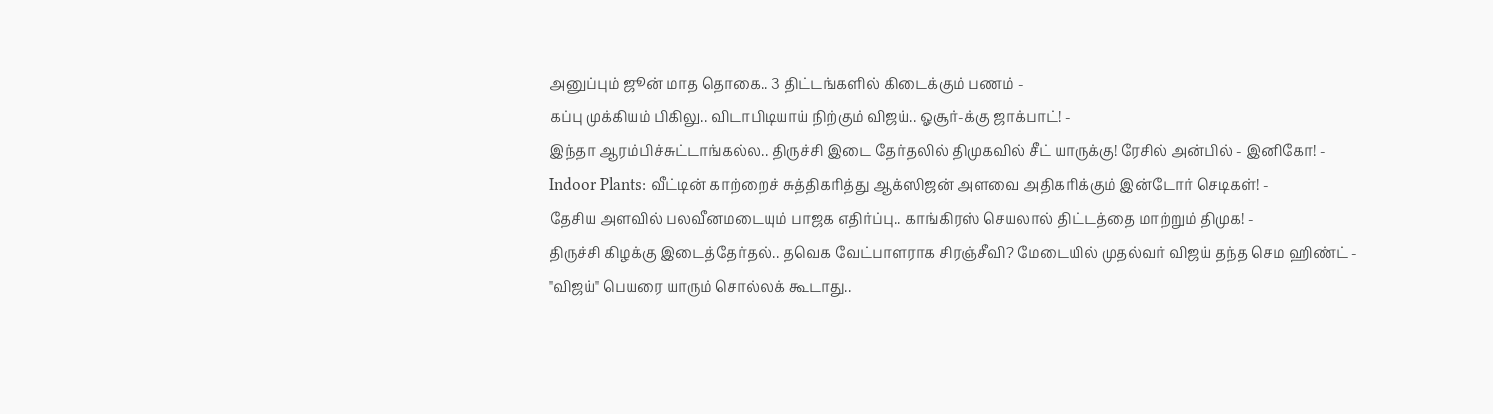அனுப்பும் ஜூன் மாத தொகை.. 3 திட்டங்களில் கிடைக்கும் பணம் -
கப்பு முக்கியம் பிகிலு.. விடாபிடியாய் நிற்கும் விஜய்.. ஓசூர்-க்கு ஜாக்பாட்! -
இந்தா ஆரம்பிச்சுட்டாங்கல்ல.. திருச்சி இடை தேர்தலில் திமுகவில் சீட் யாருக்கு! ரேசில் அன்பில் - இனிகோ! -
Indoor Plants: வீட்டின் காற்றைச் சுத்திகரித்து ஆக்ஸிஜன் அளவை அதிகரிக்கும் இன்டோர் செடிகள்! -
தேசிய அளவில் பலவீனமடையும் பாஜக எதிர்ப்பு.. காங்கிரஸ் செயலால் திட்டத்தை மாற்றும் திமுக! -
திருச்சி கிழக்கு இடைத்தேர்தல்.. தவெக வேட்பாளராக சிரஞ்சீவி? மேடையில் முதல்வர் விஜய் தந்த செம ஹிண்ட் -
"விஜய்" பெயரை யாரும் சொல்லக் கூடாது..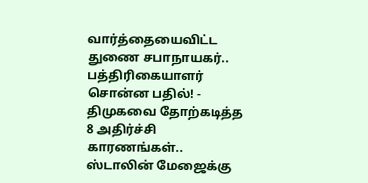வார்த்தையைவிட்ட துணை சபாநாயகர்.. பத்திரிகையாளர் சொன்ன பதில்! -
திமுகவை தோற்கடித்த 8 அதிர்ச்சி காரணங்கள்.. ஸ்டாலின் மேஜைக்கு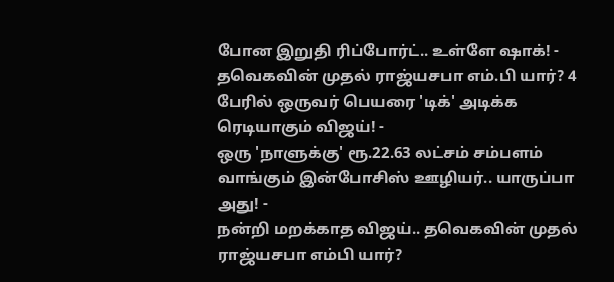போன இறுதி ரிப்போர்ட்.. உள்ளே ஷாக்! -
தவெகவின் முதல் ராஜ்யசபா எம்.பி யார்? 4 பேரில் ஒருவர் பெயரை 'டிக்' அடிக்க ரெடியாகும் விஜய்! -
ஒரு 'நாளுக்கு' ரூ.22.63 லட்சம் சம்பளம் வாங்கும் இன்போசிஸ் ஊழியர்.. யாருப்பா அது! -
நன்றி மறக்காத விஜய்.. தவெகவின் முதல் ராஜ்யசபா எம்பி யார்?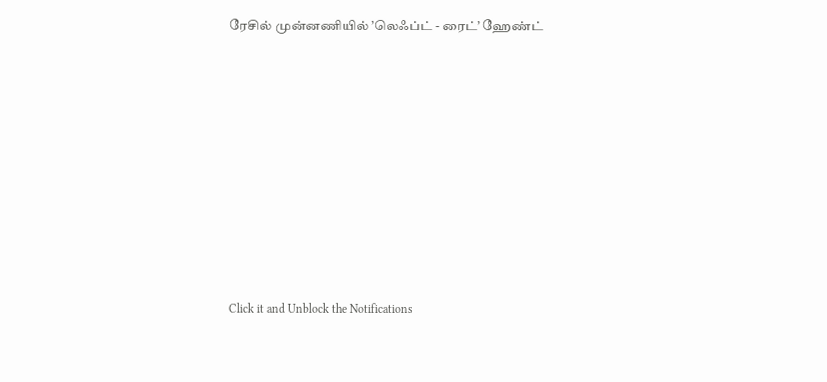ரேசில் முன்னணியில் ’லெஃப்ட் - ரைட்’ ஹேண்ட்












Click it and Unblock the Notifications